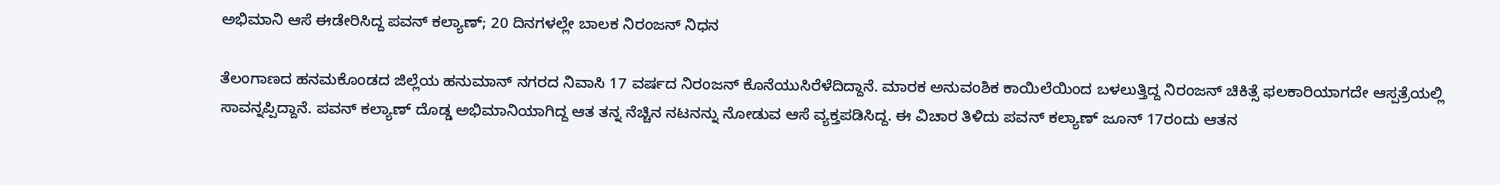ಅಭಿಮಾನಿ ಆಸೆ ಈಡೇರಿಸಿದ್ದ ಪವನ್ ಕಲ್ಯಾಣ್; 20 ದಿನಗಳಲ್ಲೇ ಬಾಲಕ ನಿರಂಜನ್ ನಿಧನ

ತೆಲಂಗಾಣದ ಹನಮಕೊಂಡದ ಜಿಲ್ಲೆಯ ಹನುಮಾನ್ ನಗರದ ನಿವಾಸಿ 17 ವರ್ಷದ ನಿರಂಜನ್ ಕೊನೆಯುಸಿರೆಳೆದಿದ್ದಾನೆ. ಮಾರಕ ಅನುವಂಶಿಕ ಕಾಯಿಲೆಯಿಂದ ಬಳಲುತ್ತಿದ್ದ ನಿರಂಜನ್ ಚಿಕಿತ್ಸೆ ಫಲಕಾರಿಯಾಗದೇ ಆಸ್ಪತ್ರೆಯಲ್ಲಿ ಸಾವನ್ನಪ್ಪಿದ್ದಾನೆ. ಪವನ್ ಕಲ್ಯಾಣ್ ದೊಡ್ಡ ಅಭಿಮಾನಿಯಾಗಿದ್ದ ಆತ ತನ್ನ ನೆಚ್ಚಿನ ನಟನನ್ನು ನೋಡುವ ಆಸೆ ವ್ಯಕ್ತಪಡಿಸಿದ್ದ. ಈ ವಿಚಾರ ತಿಳಿದು ಪವನ್ ಕಲ್ಯಾಣ್ ಜೂನ್ 17ರಂದು ಆತನ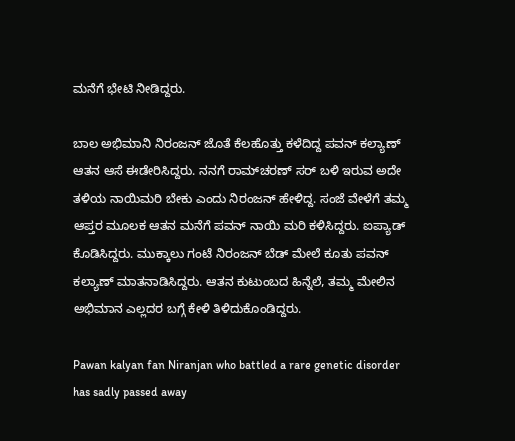ಮನೆಗೆ ಭೇಟಿ ನೀಡಿದ್ದರು.

ಬಾಲ ಅಭಿಮಾನಿ ನಿರಂಜನ್ ಜೊತೆ ಕೆಲಹೊತ್ತು ಕಳೆದಿದ್ದ ಪವನ್ ಕಲ್ಯಾಣ್ ಆತನ ಆಸೆ ಈಡೇರಿಸಿದ್ದರು. ನನಗೆ ರಾಮ್‌ಚರಣ್ ಸರ್ ಬಳಿ ಇರುವ ಅದೇ ತಳಿಯ ನಾಯಿಮರಿ ಬೇಕು ಎಂದು ನಿರಂಜನ್ ಹೇಳಿದ್ದ. ಸಂಜೆ ವೇಳೆಗೆ ತಮ್ಮ ಆಪ್ತರ ಮೂಲಕ ಆತನ ಮನೆಗೆ ಪವನ್ ನಾಯಿ ಮರಿ ಕಳಿಸಿದ್ದರು. ಐಪ್ಯಾಡ್ ಕೊಡಿಸಿದ್ದರು. ಮುಕ್ಕಾಲು ಗಂಟೆ ನಿರಂಜನ್ ಬೆಡ್ ಮೇಲೆ ಕೂತು ಪವನ್ ಕಲ್ಯಾಣ್ ಮಾತನಾಡಿಸಿದ್ದರು. ಆತನ ಕುಟುಂಬದ ಹಿನ್ನೆಲೆ, ತಮ್ಮ ಮೇಲಿನ ಅಭಿಮಾನ ಎಲ್ಲದರ ಬಗ್ಗೆ ಕೇಳಿ ತಿಳಿದುಕೊಂಡಿದ್ದರು.

Pawan kalyan fan Niranjan who battled a rare genetic disorder has sadly passed away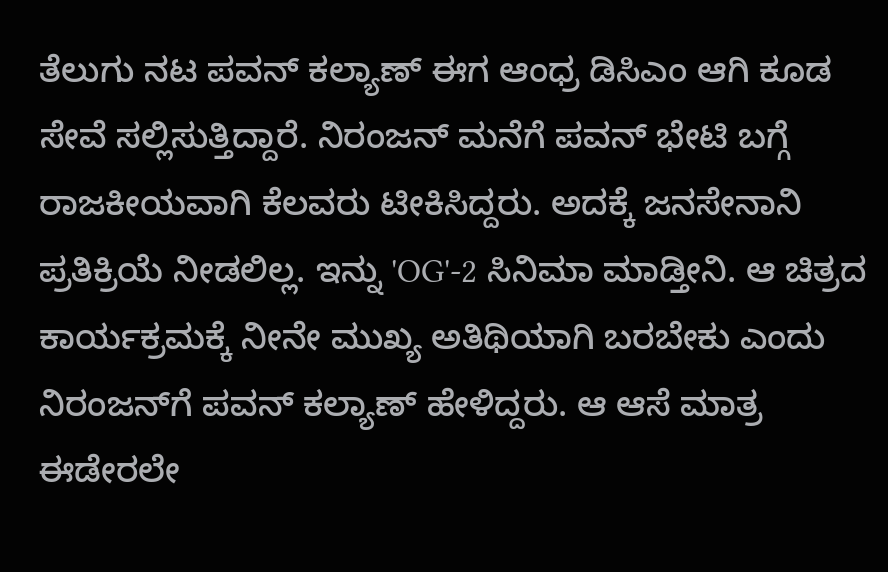ತೆಲುಗು ನಟ ಪವನ್ ಕಲ್ಯಾಣ್ ಈಗ ಆಂಧ್ರ ಡಿಸಿಎಂ ಆಗಿ ಕೂಡ ಸೇವೆ ಸಲ್ಲಿಸುತ್ತಿದ್ದಾರೆ. ನಿರಂಜನ್ ಮನೆಗೆ ಪವನ್ ಭೇಟಿ ಬಗ್ಗೆ ರಾಜಕೀಯವಾಗಿ ಕೆಲವರು ಟೀಕಿಸಿದ್ದರು. ಅದಕ್ಕೆ ಜನಸೇನಾನಿ ಪ್ರತಿಕ್ರಿಯೆ ನೀಡಲಿಲ್ಲ. ಇನ್ನು 'OG'-2 ಸಿನಿಮಾ ಮಾಡ್ತೀನಿ. ಆ ಚಿತ್ರದ ಕಾರ್ಯಕ್ರಮಕ್ಕೆ ನೀನೇ ಮುಖ್ಯ ಅತಿಥಿಯಾಗಿ ಬರಬೇಕು ಎಂದು ನಿರಂಜನ್‌ಗೆ ಪವನ್ ಕಲ್ಯಾಣ್ ಹೇಳಿದ್ದರು. ಆ ಆಸೆ ಮಾತ್ರ ಈಡೇರಲೇ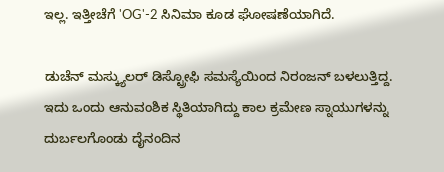ಇಲ್ಲ. ಇತ್ತೀಚೆಗೆ 'OG'-2 ಸಿನಿಮಾ ಕೂಡ ಘೋಷಣೆಯಾಗಿದೆ.

ಡುಚೆನ್ ಮಸ್ಕ್ಯುಲರ್ ಡಿಸ್ಟ್ರೋಫಿ ಸಮಸ್ಯೆಯಿಂದ ನಿರಂಜನ್ ಬಳಲುತ್ತಿದ್ದ. ಇದು ಒಂದು ಆನುವಂಶಿಕ ಸ್ಥಿತಿಯಾಗಿದ್ದು ಕಾಲ ಕ್ರಮೇಣ ಸ್ನಾಯುಗಳನ್ನು ದುರ್ಬಲಗೊಂಡು ದೈನಂದಿನ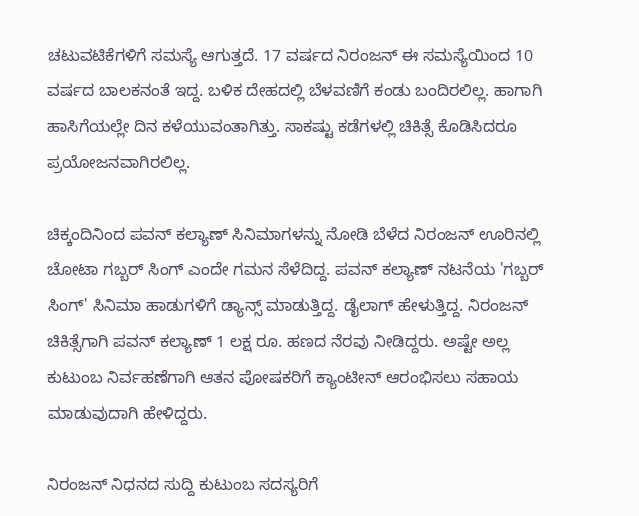ಚಟುವಟಿಕೆಗಳಿಗೆ ಸಮಸ್ಯೆ ಆಗುತ್ತದೆ. 17 ವರ್ಷದ ನಿರಂಜನ್ ಈ ಸಮಸ್ಯೆಯಿಂದ 10 ವರ್ಷದ ಬಾಲಕನಂತೆ ಇದ್ದ. ಬಳಿಕ ದೇಹದಲ್ಲಿ ಬೆಳವಣಿಗೆ ಕಂಡು ಬಂದಿರಲಿಲ್ಲ. ಹಾಗಾಗಿ ಹಾಸಿಗೆಯಲ್ಲೇ ದಿನ ಕಳೆಯುವಂತಾಗಿತ್ತು. ಸಾಕಷ್ಟು ಕಡೆಗಳಲ್ಲಿ ಚಿಕಿತ್ಸೆ ಕೊಡಿಸಿದರೂ ಪ್ರಯೋಜನವಾಗಿರಲಿಲ್ಲ.

ಚಿಕ್ಕಂದಿನಿಂದ ಪವನ್ ಕಲ್ಯಾಣ್ ಸಿನಿಮಾಗಳನ್ನು ನೋಡಿ ಬೆಳೆದ ನಿರಂಜನ್ ಊರಿನಲ್ಲಿ ಚೋಟಾ ಗಬ್ಬರ್ ಸಿಂಗ್ ಎಂದೇ ಗಮನ ಸೆಳೆದಿದ್ದ. ಪವನ್ ಕಲ್ಯಾಣ್ ನಟನೆಯ 'ಗಬ್ಬರ್ ಸಿಂಗ್' ಸಿನಿಮಾ ಹಾಡುಗಳಿಗೆ ಡ್ಯಾನ್ಸ್ ಮಾಡುತ್ತಿದ್ದ. ಡೈಲಾಗ್ ಹೇಳುತ್ತಿದ್ದ. ನಿರಂಜನ್ ಚಿಕಿತ್ಸೆಗಾಗಿ ಪವನ್ ಕಲ್ಯಾಣ್ 1 ಲಕ್ಷ ರೂ. ಹಣದ ನೆರವು ನೀಡಿದ್ದರು. ಅಷ್ಟೇ ಅಲ್ಲ ಕುಟುಂಬ ನಿರ್ವಹಣೆಗಾಗಿ ಆತನ ಪೋಷಕರಿಗೆ ಕ್ಯಾಂಟೀನ್ ಆರಂಭಿಸಲು ಸಹಾಯ ಮಾಡುವುದಾಗಿ ಹೇಳಿದ್ದರು.

ನಿರಂಜನ್ ನಿಧನದ ಸುದ್ದಿ ಕುಟುಂಬ ಸದಸ್ಯರಿಗೆ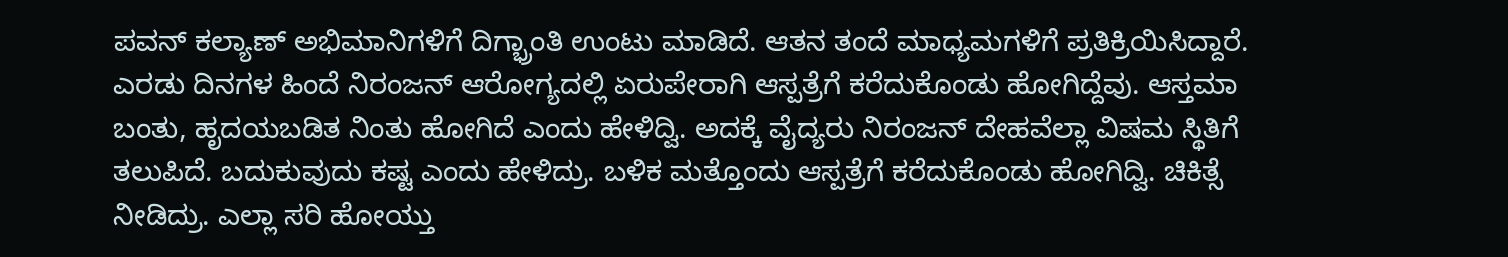ಪವನ್ ಕಲ್ಯಾಣ್ ಅಭಿಮಾನಿಗಳಿಗೆ ದಿಗ್ಭ್ರಾಂತಿ ಉಂಟು ಮಾಡಿದೆ. ಆತನ ತಂದೆ ಮಾಧ್ಯಮಗಳಿಗೆ ಪ್ರತಿಕ್ರಿಯಿಸಿದ್ದಾರೆ. ಎರಡು ದಿನಗಳ ಹಿಂದೆ ನಿರಂಜನ್ ಆರೋಗ್ಯದಲ್ಲಿ ಏರುಪೇರಾಗಿ ಆಸ್ಪತ್ರೆಗೆ ಕರೆದುಕೊಂಡು ಹೋಗಿದ್ದೆವು. ಆಸ್ತಮಾ ಬಂತು, ಹೃದಯಬಡಿತ ನಿಂತು ಹೋಗಿದೆ ಎಂದು ಹೇಳಿದ್ವಿ. ಅದಕ್ಕೆ ವೈದ್ಯರು ನಿರಂಜನ್ ದೇಹವೆಲ್ಲಾ ವಿಷಮ ಸ್ಥಿತಿಗೆ ತಲುಪಿದೆ. ಬದುಕುವುದು ಕಷ್ಟ ಎಂದು ಹೇಳಿದ್ರು. ಬಳಿಕ ಮತ್ತೊಂದು ಆಸ್ಪತ್ರೆಗೆ ಕರೆದುಕೊಂಡು ಹೋಗಿದ್ವಿ. ಚಿಕಿತ್ಸೆ ನೀಡಿದ್ರು. ಎಲ್ಲಾ ಸರಿ ಹೋಯ್ತು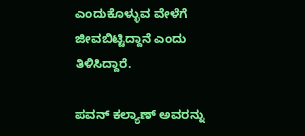ಎಂದುಕೊಳ್ಳುವ ವೇಳೆಗೆ ಜೀವಬಿಟ್ಟಿದ್ದಾನೆ ಎಂದು ತಿಳಿಸಿದ್ದಾರೆ.

ಪವನ್ ಕಲ್ಯಾಣ್ ಅವರನ್ನು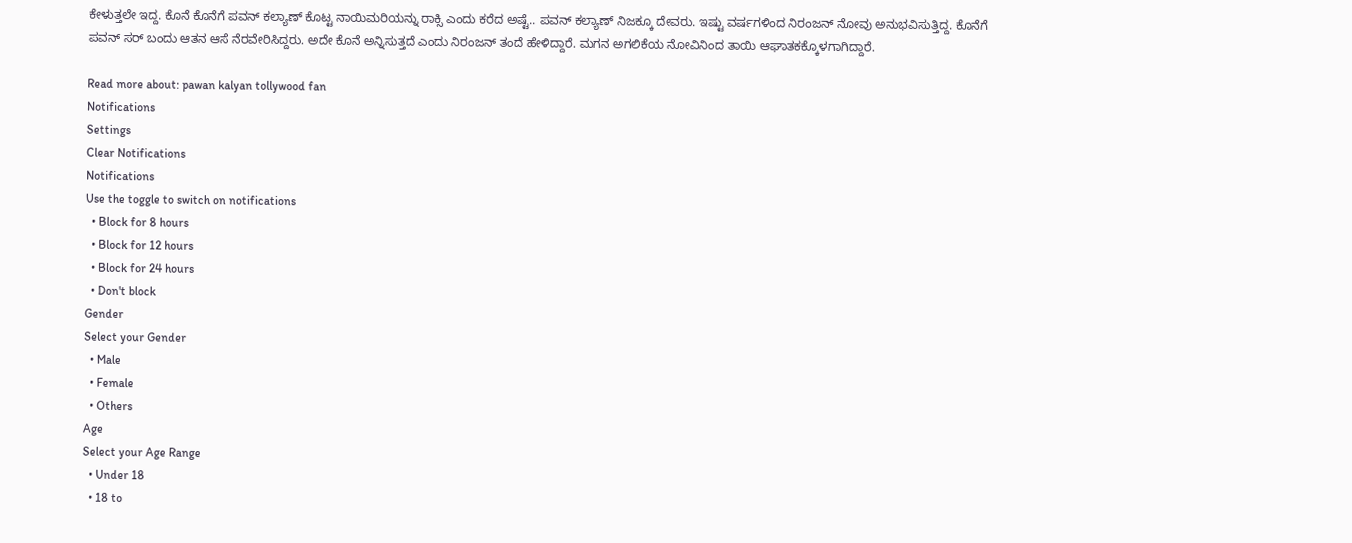ಕೇಳುತ್ತಲೇ ಇದ್ದ. ಕೊನೆ ಕೊನೆಗೆ ಪವನ್ ಕಲ್ಯಾಣ್ ಕೊಟ್ಟ ನಾಯಿಮರಿಯನ್ನು ರಾಕ್ಸಿ ಎಂದು ಕರೆದ ಅಷ್ಟೆ.. ಪವನ್ ಕಲ್ಯಾಣ್ ನಿಜಕ್ಕೂ ದೇವರು. ಇಷ್ಟು ವರ್ಷಗಳಿಂದ ನಿರಂಜನ್ ನೋವು ಅನುಭವಿಸುತ್ತಿದ್ದ. ಕೊನೆಗೆ ಪವನ್ ಸರ್ ಬಂದು ಆತನ ಆಸೆ ನೆರವೇರಿಸಿದ್ದರು. ಅದೇ ಕೊನೆ ಅನ್ನಿಸುತ್ತದೆ ಎಂದು ನಿರಂಜನ್ ತಂದೆ ಹೇಳಿದ್ದಾರೆ. ಮಗನ ಅಗಲಿಕೆಯ ನೋವಿನಿಂದ ತಾಯಿ ಆಘಾತಕಕ್ಕೊಳಗಾಗಿದ್ದಾರೆ.

Read more about: pawan kalyan tollywood fan
Notifications
Settings
Clear Notifications
Notifications
Use the toggle to switch on notifications
  • Block for 8 hours
  • Block for 12 hours
  • Block for 24 hours
  • Don't block
Gender
Select your Gender
  • Male
  • Female
  • Others
Age
Select your Age Range
  • Under 18
  • 18 to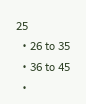25
  • 26 to 35
  • 36 to 45
  •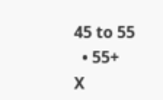45 to 55
  • 55+
X